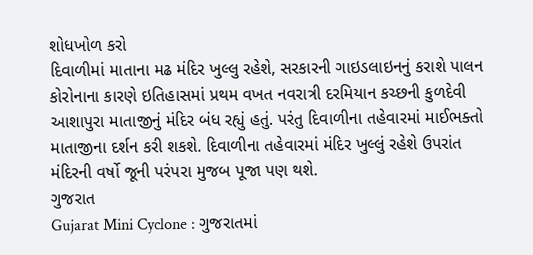શોધખોળ કરો
દિવાળીમાં માતાના મઢ મંદિર ખુલ્લુ રહેશે, સરકારની ગાઇડલાઇનનું કરાશે પાલન
કોરોનાના કારણે ઇતિહાસમાં પ્રથમ વખત નવરાત્રી દરમિયાન કચ્છની કુળદેવી આશાપુરા માતાજીનું મંદિર બંધ રહ્યું હતું. પરંતુ દિવાળીના તહેવારમાં માઈભક્તો માતાજીના દર્શન કરી શકશે. દિવાળીના તહેવારમાં મંદિર ખુલ્લું રહેશે ઉપરાંત મંદિરની વર્ષો જૂની પરંપરા મુજબ પૂજા પણ થશે.
ગુજરાત
Gujarat Mini Cyclone : ગુજરાતમાં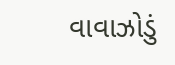વાવાઝોડું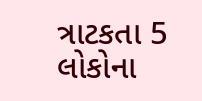ત્રાટકતા 5 લોકોના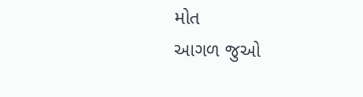મોત
આગળ જુઓ